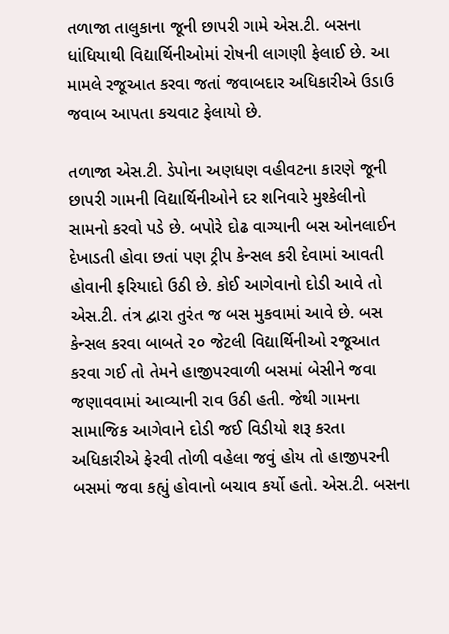તળાજા તાલુકાના જૂની છાપરી ગામે એસ.ટી. બસના ધાંધિયાથી વિદ્યાર્થિનીઓમાં રોષની લાગણી ફેલાઈ છે. આ મામલે રજૂઆત કરવા જતાં જવાબદાર અધિકારીએ ઉડાઉ જવાબ આપતા કચવાટ ફેલાયો છે.

તળાજા એસ.ટી. ડેપોના અણધણ વહીવટના કારણે જૂની છાપરી ગામની વિદ્યાર્થિનીઓને દર શનિવારે મુશ્કેલીનો સામનો કરવો પડે છે. બપોરે દોઢ વાગ્યાની બસ ઓનલાઈન દેખાડતી હોવા છતાં પણ ટ્રીપ કેન્સલ કરી દેવામાં આવતી હોવાની ફરિયાદો ઉઠી છે. કોઈ આગેવાનો દોડી આવે તો એસ.ટી. તંત્ર દ્વારા તુરંત જ બસ મુકવામાં આવે છે. બસ કેન્સલ કરવા બાબતે ૨૦ જેટલી વિદ્યાર્થિનીઓ રજૂઆત કરવા ગઈ તો તેમને હાજીપરવાળી બસમાં બેસીને જવા જણાવવામાં આવ્યાની રાવ ઉઠી હતી. જેથી ગામના સામાજિક આગેવાને દોડી જઈ વિડીયો શરૂ કરતા અધિકારીએ ફેરવી તોળી વહેલા જવું હોય તો હાજીપરની બસમાં જવા કહ્યું હોવાનો બચાવ કર્યો હતો. એસ.ટી. બસના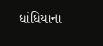ધાંધિયાના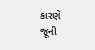કારણે જૂની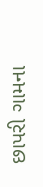છાપરી ગામના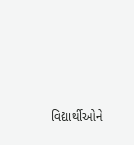વિદ્યાર્થીઓને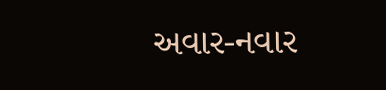અવાર-નવાર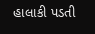હાલાકી પડતી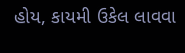હોય, કાયમી ઉકેલ લાવવા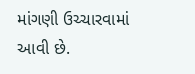માંગણી ઉચ્ચારવામાં આવી છે.